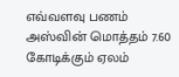எவ்வளவு பணம்
அஸ்வின் மொத்தம் 7.60 கோடிக்கும் ஏலம்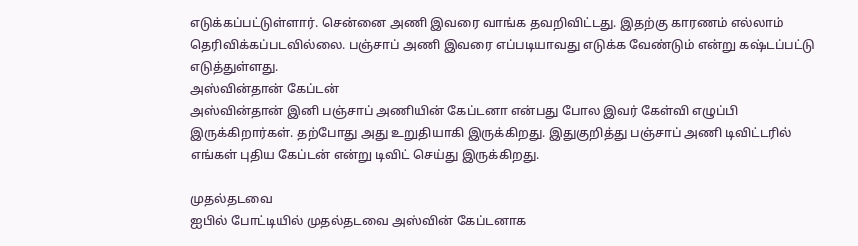எடுக்கப்பட்டுள்ளார். சென்னை அணி இவரை வாங்க தவறிவிட்டது. இதற்கு காரணம் எல்லாம் தெரிவிக்கப்படவில்லை. பஞ்சாப் அணி இவரை எப்படியாவது எடுக்க வேண்டும் என்று கஷ்டப்பட்டு எடுத்துள்ளது.
அஸ்வின்தான் கேப்டன்
அஸ்வின்தான் இனி பஞ்சாப் அணியின் கேப்டனா என்பது போல இவர் கேள்வி எழுப்பி இருக்கிறார்கள். தற்போது அது உறுதியாகி இருக்கிறது. இதுகுறித்து பஞ்சாப் அணி டிவிட்டரில் எங்கள் புதிய கேப்டன் என்று டிவிட் செய்து இருக்கிறது.

முதல்தடவை
ஐபில் போட்டியில் முதல்தடவை அஸ்வின் கேப்டனாக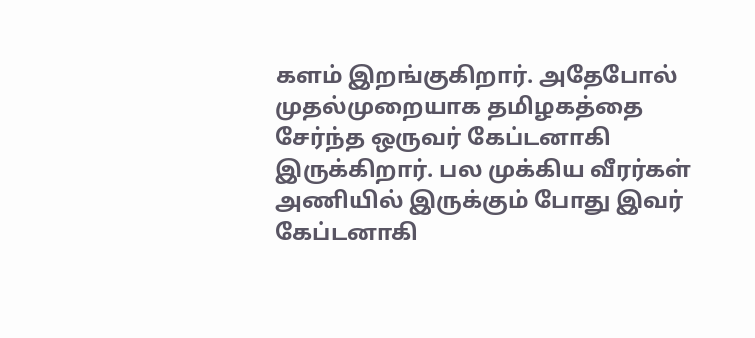களம் இறங்குகிறார். அதேபோல் முதல்முறையாக தமிழகத்தை சேர்ந்த ஒருவர் கேப்டனாகி இருக்கிறார். பல முக்கிய வீரர்கள் அணியில் இருக்கும் போது இவர் கேப்டனாகி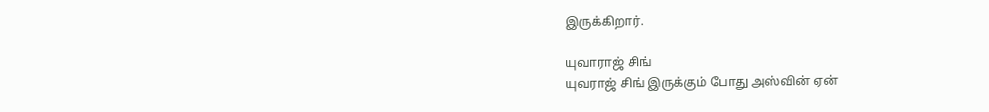இருக்கிறார்.

யுவாராஜ் சிங்
யுவராஜ் சிங் இருக்கும் போது அஸ்வின் ஏன்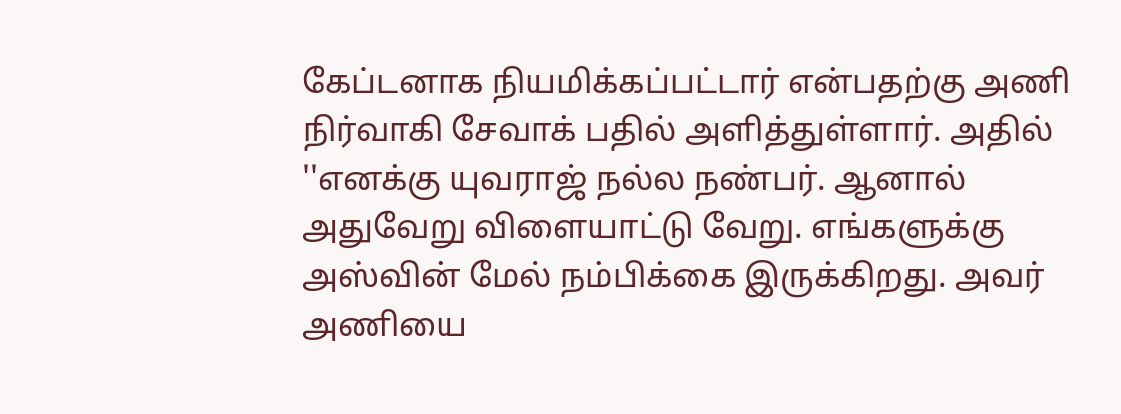கேப்டனாக நியமிக்கப்பட்டார் என்பதற்கு அணி நிர்வாகி சேவாக் பதில் அளித்துள்ளார். அதில் ''எனக்கு யுவராஜ் நல்ல நண்பர். ஆனால் அதுவேறு விளையாட்டு வேறு. எங்களுக்கு அஸ்வின் மேல் நம்பிக்கை இருக்கிறது. அவர் அணியை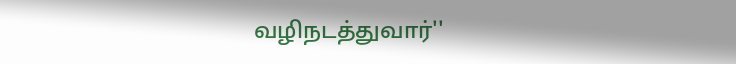வழிநடத்துவார்''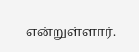என்றுள்ளார்.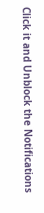Click it and Unblock the Notifications